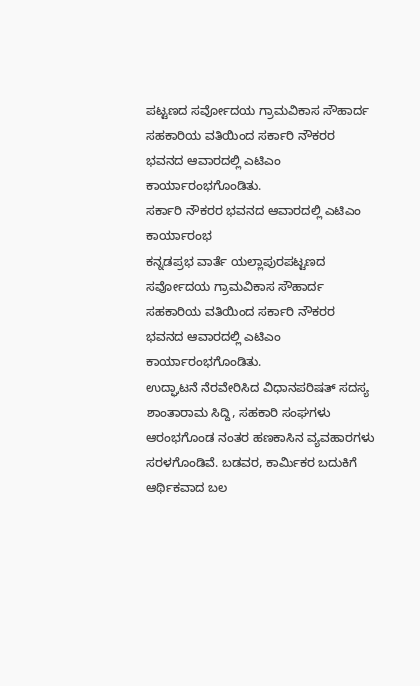ಪಟ್ಟಣದ ಸರ್ವೋದಯ ಗ್ರಾಮವಿಕಾಸ ಸೌಹಾರ್ದ ಸಹಕಾರಿಯ ವತಿಯಿಂದ ಸರ್ಕಾರಿ ನೌಕರರ ಭವನದ ಆವಾರದಲ್ಲಿ ಎಟಿಎಂ ಕಾರ್ಯಾರಂಭಗೊಂಡಿತು.
ಸರ್ಕಾರಿ ನೌಕರರ ಭವನದ ಆವಾರದಲ್ಲಿ ಎಟಿಎಂ ಕಾರ್ಯಾರಂಭ
ಕನ್ನಡಪ್ರಭ ವಾರ್ತೆ ಯಲ್ಲಾಪುರಪಟ್ಟಣದ ಸರ್ವೋದಯ ಗ್ರಾಮವಿಕಾಸ ಸೌಹಾರ್ದ ಸಹಕಾರಿಯ ವತಿಯಿಂದ ಸರ್ಕಾರಿ ನೌಕರರ ಭವನದ ಆವಾರದಲ್ಲಿ ಎಟಿಎಂ ಕಾರ್ಯಾರಂಭಗೊಂಡಿತು.
ಉದ್ಘಾಟನೆ ನೆರವೇರಿಸಿದ ವಿಧಾನಪರಿಷತ್ ಸದಸ್ಯ ಶಾಂತಾರಾಮ ಸಿದ್ದಿ, ಸಹಕಾರಿ ಸಂಘಗಳು ಆರಂಭಗೊಂಡ ನಂತರ ಹಣಕಾಸಿನ ವ್ಯವಹಾರಗಳು ಸರಳಗೊಂಡಿವೆ. ಬಡವರ, ಕಾರ್ಮಿಕರ ಬದುಕಿಗೆ ಆರ್ಥಿಕವಾದ ಬಲ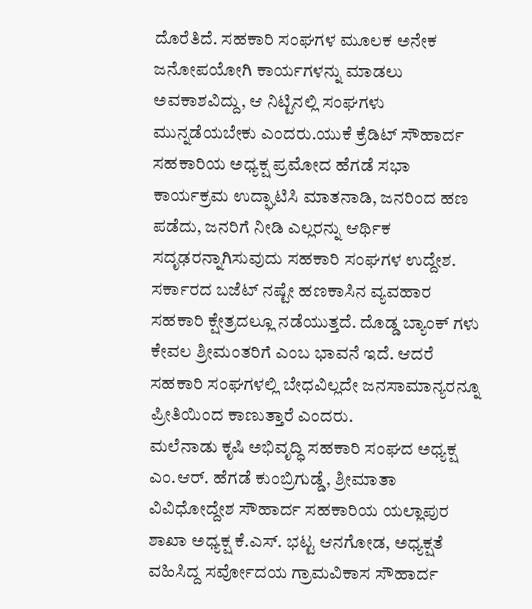ದೊರೆತಿದೆ. ಸಹಕಾರಿ ಸಂಘಗಳ ಮೂಲಕ ಅನೇಕ ಜನೋಪಯೋಗಿ ಕಾರ್ಯಗಳನ್ನು ಮಾಡಲು ಅವಕಾಶವಿದ್ದು, ಆ ನಿಟ್ಟಿನಲ್ಲಿ ಸಂಘಗಳು ಮುನ್ನಡೆಯಬೇಕು ಎಂದರು.ಯುಕೆ ಕ್ರೆಡಿಟ್ ಸೌಹಾರ್ದ ಸಹಕಾರಿಯ ಅಧ್ಯಕ್ಷ ಪ್ರಮೋದ ಹೆಗಡೆ ಸಭಾ ಕಾರ್ಯಕ್ರಮ ಉದ್ಘಾಟಿಸಿ ಮಾತನಾಡಿ, ಜನರಿಂದ ಹಣ ಪಡೆದು, ಜನರಿಗೆ ನೀಡಿ ಎಲ್ಲರನ್ನು ಆರ್ಥಿಕ ಸದೃಢರನ್ನಾಗಿಸುವುದು ಸಹಕಾರಿ ಸಂಘಗಳ ಉದ್ದೇಶ. ಸರ್ಕಾರದ ಬಜೆಟ್ ನಷ್ಟೇ ಹಣಕಾಸಿನ ವ್ಯವಹಾರ ಸಹಕಾರಿ ಕ್ಷೇತ್ರದಲ್ಲೂ ನಡೆಯುತ್ತದೆ. ದೊಡ್ಡ ಬ್ಯಾಂಕ್ ಗಳು ಕೇವಲ ಶ್ರೀಮಂತರಿಗೆ ಎಂಬ ಭಾವನೆ ಇದೆ. ಆದರೆ ಸಹಕಾರಿ ಸಂಘಗಳಲ್ಲಿ ಬೇಧವಿಲ್ಲದೇ ಜನಸಾಮಾನ್ಯರನ್ನೂ ಪ್ರೀತಿಯಿಂದ ಕಾಣುತ್ತಾರೆ ಎಂದರು.
ಮಲೆನಾಡು ಕೃಷಿ ಅಭಿವೃದ್ಧಿ ಸಹಕಾರಿ ಸಂಘದ ಅಧ್ಯಕ್ಷ ಎಂ.ಆರ್. ಹೆಗಡೆ ಕುಂಬ್ರಿಗುಡ್ಡೆ, ಶ್ರೀಮಾತಾ ವಿವಿಧೋದ್ದೇಶ ಸೌಹಾರ್ದ ಸಹಕಾರಿಯ ಯಲ್ಲಾಪುರ ಶಾಖಾ ಅಧ್ಯಕ್ಷ ಕೆ.ಎಸ್. ಭಟ್ಟ ಆನಗೋಡ, ಅಧ್ಯಕ್ಷತೆ ವಹಿಸಿದ್ದ ಸರ್ವೋದಯ ಗ್ರಾಮವಿಕಾಸ ಸೌಹಾರ್ದ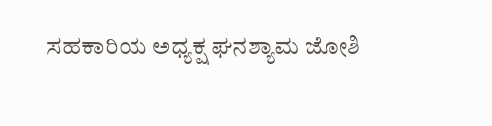ಸಹಕಾರಿಯ ಅಧ್ಯಕ್ಷ ಘನಶ್ಯಾಮ ಜೋಶಿ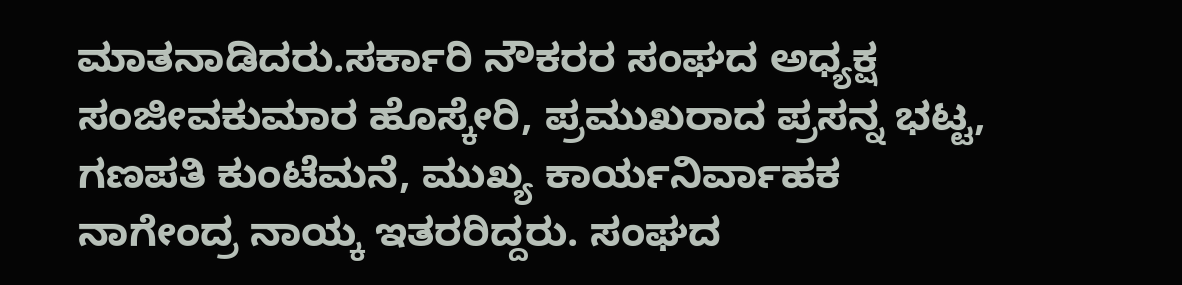ಮಾತನಾಡಿದರು.ಸರ್ಕಾರಿ ನೌಕರರ ಸಂಘದ ಅಧ್ಯಕ್ಷ ಸಂಜೀವಕುಮಾರ ಹೊಸ್ಕೇರಿ, ಪ್ರಮುಖರಾದ ಪ್ರಸನ್ನ ಭಟ್ಟ, ಗಣಪತಿ ಕುಂಟೆಮನೆ, ಮುಖ್ಯ ಕಾರ್ಯನಿರ್ವಾಹಕ ನಾಗೇಂದ್ರ ನಾಯ್ಕ ಇತರರಿದ್ದರು. ಸಂಘದ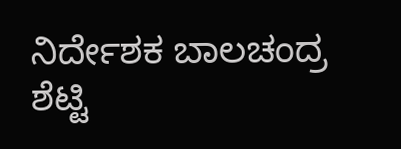ನಿರ್ದೇಶಕ ಬಾಲಚಂದ್ರ ಶೆಟ್ಟಿ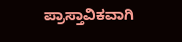ಪ್ರಾಸ್ತಾವಿಕವಾಗಿ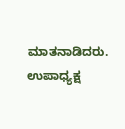ಮಾತನಾಡಿದರು. ಉಪಾಧ್ಯಕ್ಷ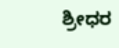ಶ್ರೀಧರ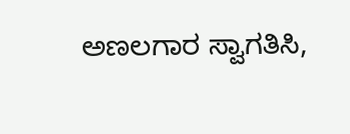ಅಣಲಗಾರ ಸ್ವಾಗತಿಸಿ,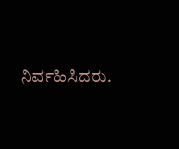ನಿರ್ವಹಿಸಿದರು.